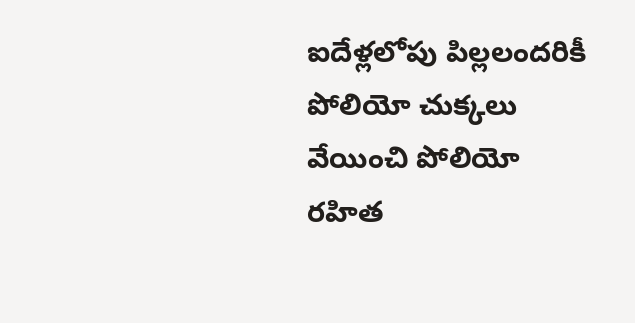ఐదేళ్లలోపు పిల్లలందరికీ పోలియో చుక్కలు వేయించి పోలియో రహిత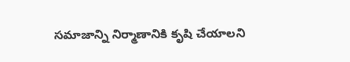సమాజాన్ని నిర్మాణానికి కృషి చేయాలని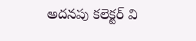అదనపు కలెక్టర్ వి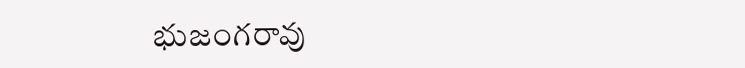భుజంగరావు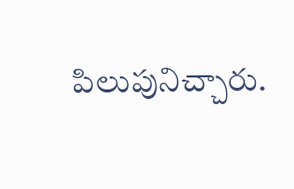పిలుపునిచ్చారు.